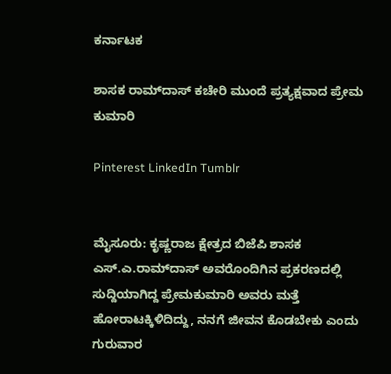ಕರ್ನಾಟಕ

ಶಾಸಕ ರಾಮ್‌ದಾಸ್‌ ಕಚೇರಿ ಮುಂದೆ ಪ್ರತ್ಯಕ್ಷವಾದ ಪ್ರೇಮ ಕುಮಾರಿ

Pinterest LinkedIn Tumblr


ಮೈಸೂರು: ಕೃಷ್ಣರಾಜ ಕ್ಷೇತ್ರದ ಬಿಜೆಪಿ ಶಾಸಕ ಎಸ್‌.ಎ.ರಾಮ್‌ದಾಸ್‌ ಅವರೊಂದಿಗಿನ ಪ್ರಕರಣದಲ್ಲಿ ಸುದ್ದಿಯಾಗಿದ್ದ ಪ್ರೇಮಕುಮಾರಿ ಅವರು ಮತ್ತೆ ಹೋರಾಟಕ್ಕಿಳಿದಿದ್ದು, ನನಗೆ ಜೀವನ ಕೊಡಬೇಕು ಎಂದು ಗುರುವಾರ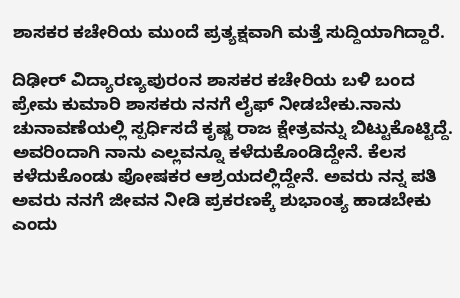ಶಾಸಕರ ಕಚೇರಿಯ ಮುಂದೆ ಪ್ರತ್ಯಕ್ಷವಾಗಿ ಮತ್ತೆ ಸುದ್ದಿಯಾಗಿದ್ದಾರೆ.

ದಿಢೀರ್‌ ವಿದ್ಯಾರಣ್ಯಪುರಂನ ಶಾಸಕರ ಕಚೇರಿಯ ಬಳಿ ಬಂದ ಪ್ರೇಮ ಕುಮಾರಿ ಶಾಸಕರು ನನಗೆ ಲೈಫ್ ನೀಡಬೇಕು.ನಾನು ಚುನಾವಣೆಯಲ್ಲಿ ಸ್ಪರ್ಧಿಸದೆ ಕೃಷ್ಣ ರಾಜ ಕ್ಷೇತ್ರವನ್ನು ಬಿಟ್ಟುಕೊಟ್ಟಿದ್ದೆ. ಅವರಿಂದಾಗಿ ನಾನು ಎಲ್ಲವನ್ನೂ ಕಳೆದುಕೊಂಡಿದ್ದೇನೆ. ಕೆಲಸ ಕಳೆದುಕೊಂಡು ಪೋಷಕರ ಆಶ್ರಯದಲ್ಲಿದ್ದೇನೆ. ಅವರು ನನ್ನ ಪತಿ ಅವರು ನನಗೆ ಜೀವನ ನೀಡಿ ಪ್ರಕರಣಕ್ಕೆ ಶುಭಾಂತ್ಯ ಹಾಡಬೇಕು ಎಂದು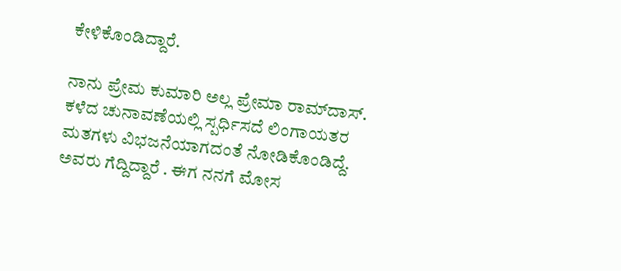ಕೇಳಿಕೊಂಡಿದ್ದಾರೆ.

ನಾನು ಪ್ರೇಮ ಕುಮಾರಿ ಅಲ್ಲ ಪ್ರೇಮಾ ರಾಮ್‌ದಾಸ್‌. ಕಳೆದ ಚುನಾವಣೆಯಲ್ಲಿ ಸ್ಪರ್ಧಿಸದೆ ಲಿಂಗಾಯತರ ಮತಗಳು ವಿಭಜನೆಯಾಗದಂತೆ ನೋಡಿಕೊಂಡಿದ್ದೆ. ಅವರು ಗೆದ್ದಿದ್ದಾರೆ . ಈಗ ನನಗೆ ಮೋಸ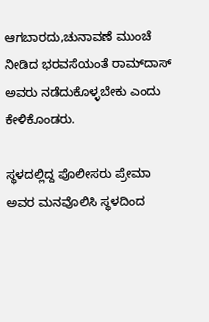ಆಗಬಾರದು,ಚುನಾವಣೆ ಮುಂಚೆ ನೀಡಿದ ಭರವಸೆಯಂತೆ ರಾಮ್‌ದಾಸ್‌ ಅವರು ನಡೆದುಕೊಳ್ಳಬೇಕು ಎಂದು ಕೇಳಿಕೊಂಡರು.

ಸ್ಥಳದಲ್ಲಿದ್ದ ಪೊಲೀಸರು ಪ್ರೇಮಾ ಅವರ ಮನವೊಲಿಸಿ ಸ್ಥಳದಿಂದ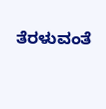ತೆರಳುವಂತೆ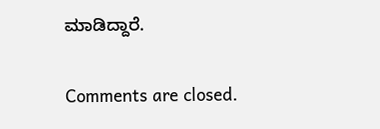ಮಾಡಿದ್ದಾರೆ.

Comments are closed.